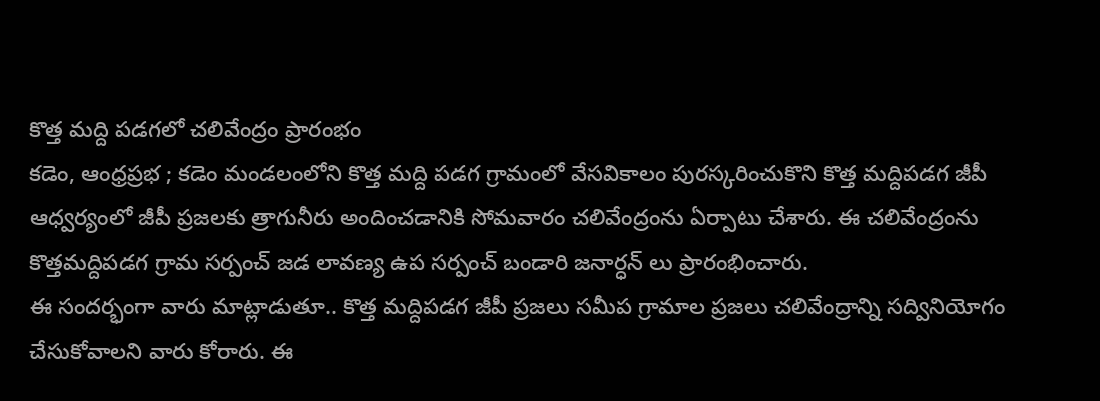కొత్త మద్ది పడగలో చలివేంద్రం ప్రారంభం
కడెం, ఆంధ్రప్రభ ; కడెం మండలంలోని కొత్త మద్ది పడగ గ్రామంలో వేసవికాలం పురస్కరించుకొని కొత్త మద్దిపడగ జీపీ ఆధ్వర్యంలో జీపీ ప్రజలకు త్రాగునీరు అందించడానికి సోమవారం చలివేంద్రంను ఏర్పాటు చేశారు. ఈ చలివేంద్రంను కొత్తమద్దిపడగ గ్రామ సర్పంచ్ జడ లావణ్య ఉప సర్పంచ్ బండారి జనార్ధన్ లు ప్రారంభించారు.
ఈ సందర్భంగా వారు మాట్లాడుతూ.. కొత్త మద్దిపడగ జీపీ ప్రజలు సమీప గ్రామాల ప్రజలు చలివేంద్రాన్ని సద్వినియోగం చేసుకోవాలని వారు కోరారు. ఈ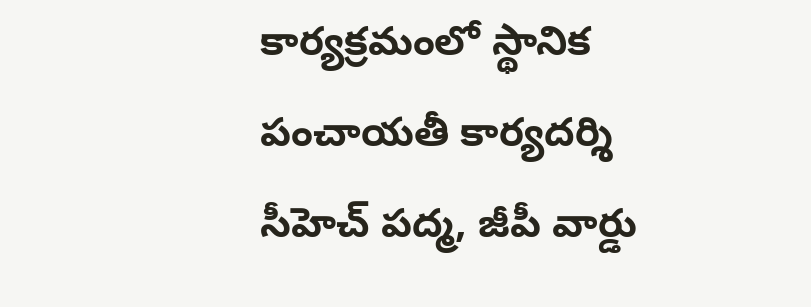కార్యక్రమంలో స్థానిక పంచాయతీ కార్యదర్శి సీహెచ్ పద్మ, జీపీ వార్డు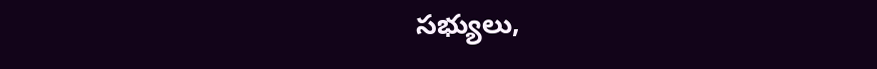సభ్యులు,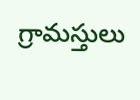గ్రామస్తులు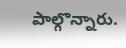పాల్గొన్నారు.